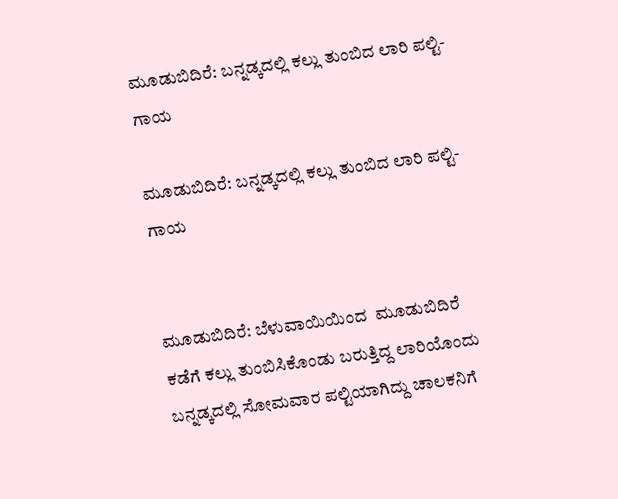ಮೂಡುಬಿದಿರೆ: ಬನ್ನಡ್ಕದಲ್ಲಿ ಕಲ್ಲು ತುಂಬಿದ ಲಾರಿ ಪಲ್ಟಿ-ಗಾಯ

ಮೂಡುಬಿದಿರೆ: ಬನ್ನಡ್ಕದಲ್ಲಿ ಕಲ್ಲು ತುಂಬಿದ ಲಾರಿ ಪಲ್ಟಿ-ಗಾಯ


ಮೂಡುಬಿದಿರೆ: ಬೆಳುವಾಯಿಯಿಂದ  ಮೂಡುಬಿದಿರೆ ಕಡೆಗೆ ಕಲ್ಲು ತುಂಬಿಸಿಕೊಂಡು ಬರುತ್ತಿದ್ದ ಲಾರಿಯೊಂದು ಬನ್ನಡ್ಕದಲ್ಲಿ ಸೋಮವಾರ ಪಲ್ಟಿಯಾಗಿದ್ದು ಚಾಲಕನಿಗೆ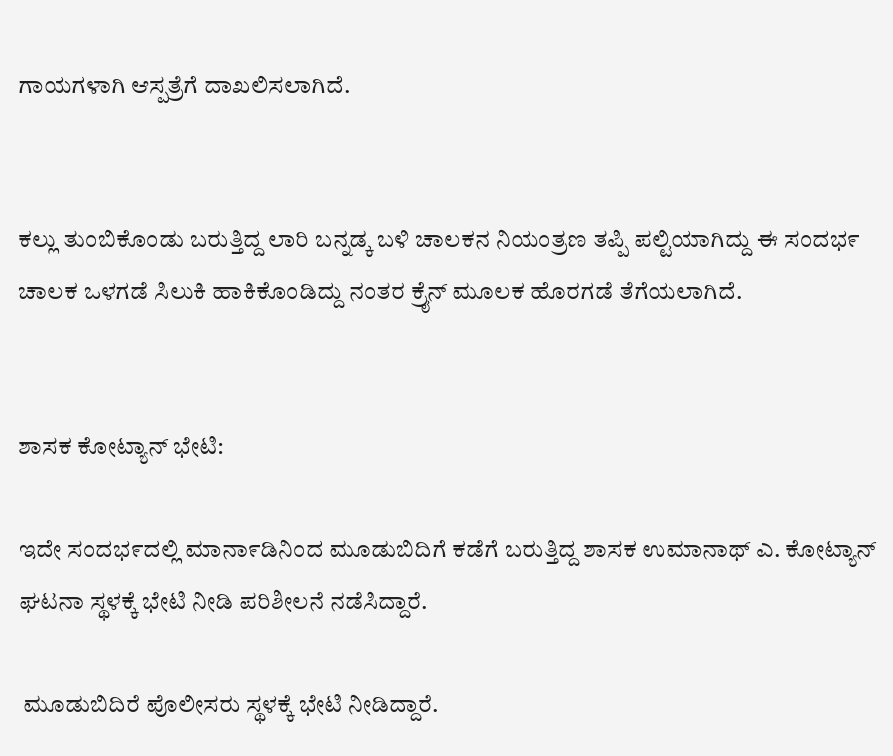ಗಾಯಗಳಾಗಿ ಆಸ್ಪತ್ರೆಗೆ ದಾಖಲಿಸಲಾಗಿದೆ.


ಕಲ್ಲು ತುಂಬಿಕೊಂಡು ಬರುತ್ತಿದ್ದ ಲಾರಿ ಬನ್ನಡ್ಕ ಬಳಿ ಚಾಲಕನ ನಿಯಂತ್ರಣ ತಪ್ಪಿ ಪಲ್ಟಿಯಾಗಿದ್ದು ಈ ಸಂದಭ೯ ಚಾಲಕ ಒಳಗಡೆ ಸಿಲುಕಿ ಹಾಕಿಕೊಂಡಿದ್ದು ನಂತರ ಕ್ರೈನ್ ಮೂಲಕ ಹೊರಗಡೆ ತೆಗೆಯಲಾಗಿದೆ.


ಶಾಸಕ ಕೋಟ್ಯಾನ್ ಭೇಟಿ:

ಇದೇ ಸಂದಭ೯ದಲ್ಲಿ ಮಾನಾ೯ಡಿನಿಂದ ಮೂಡುಬಿದಿಗೆ ಕಡೆಗೆ ಬರುತ್ತಿದ್ದ ಶಾಸಕ ಉಮಾನಾಥ್ ಎ. ಕೋಟ್ಯಾನ್ ಘಟನಾ ಸ್ಥಳಕ್ಕೆ ಭೇಟಿ ನೀಡಿ ಪರಿಶೀಲನೆ ನಡೆಸಿದ್ದಾರೆ.

 ಮೂಡುಬಿದಿರೆ ಪೊಲೀಸರು ಸ್ಥಳಕ್ಕೆ ಭೇಟಿ ನೀಡಿದ್ದಾರೆ.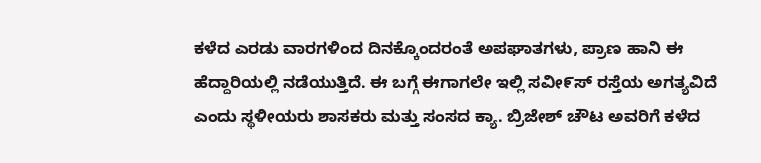ಕಳೆದ ಎರಡು ವಾರಗಳಿಂದ ದಿನಕ್ಕೊಂದರಂತೆ ಅಪಘಾತಗಳು, ಪ್ರಾಣ ಹಾನಿ ಈ  ಹೆದ್ದಾರಿಯಲ್ಲಿ ನಡೆಯುತ್ತಿದೆ. ಈ ಬಗ್ಗೆ ಈಗಾಗಲೇ ಇಲ್ಲಿ ಸವೀ೯ಸ್ ರಸ್ತೆಯ ಅಗತ್ಯವಿದೆ ಎಂದು ಸ್ಥಳೀಯರು ಶಾಸಕರು ಮತ್ತು ಸಂಸದ ಕ್ಯಾ. ಬ್ರಿಜೇಶ್ ಚೌಟ ಅವರಿಗೆ ಕಳೆದ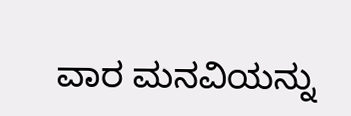ವಾರ ಮನವಿಯನ್ನು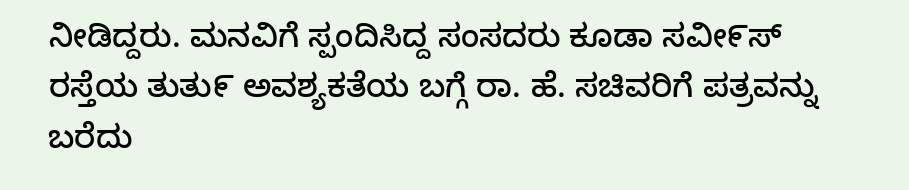ನೀಡಿದ್ದರು. ಮನವಿಗೆ ಸ್ಪಂದಿಸಿದ್ದ ಸಂಸದರು ಕೂಡಾ ಸವೀ೯ಸ್ ರಸ್ತೆಯ ತುತು೯ ಅವಶ್ಯಕತೆಯ ಬಗ್ಗೆ ರಾ. ಹೆ. ಸಚಿವರಿಗೆ ಪತ್ರವನ್ನು ಬರೆದು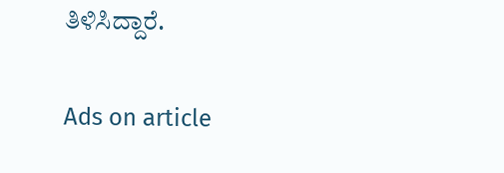ತಿಳಿಸಿದ್ದಾರೆ.

Ads on article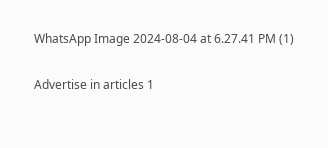WhatsApp Image 2024-08-04 at 6.27.41 PM (1)

Advertise in articles 1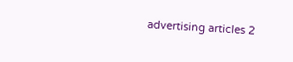advertising articles 2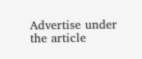Advertise under the article